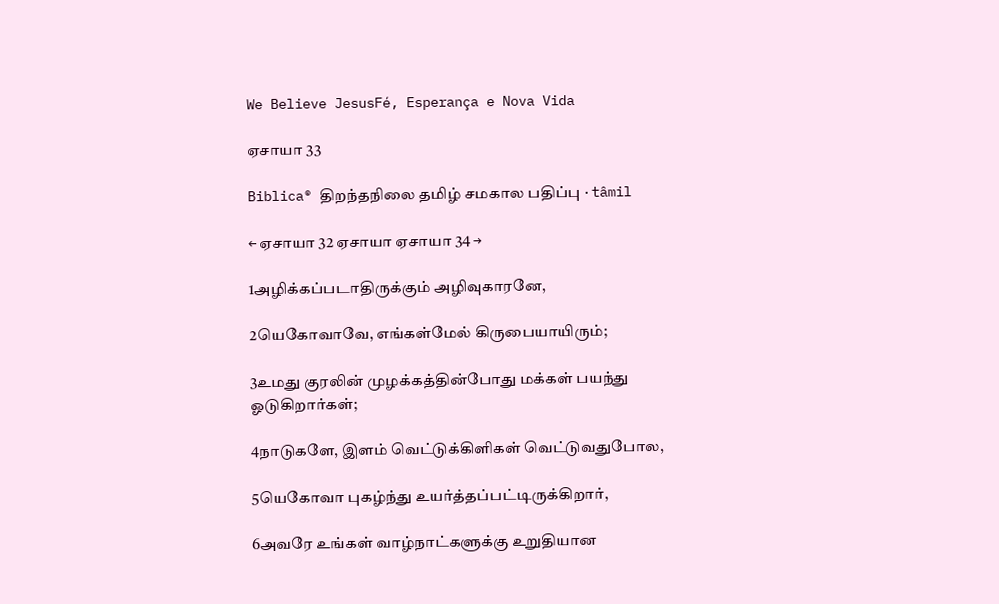We Believe JesusFé, Esperança e Nova Vida

ஏசாயா 33

Biblica® திறந்தநிலை தமிழ் சமகால பதிப்பு · tâmil

← ஏசாயா 32 ஏசாயா ஏசாயா 34 →

1அழிக்கப்படாதிருக்கும் அழிவுகாரனே,

2யெகோவாவே, எங்கள்மேல் கிருபையாயிரும்;

3உமது குரலின் முழக்கத்தின்போது மக்கள் பயந்து ஓடுகிறார்கள்;

4நாடுகளே, இளம் வெட்டுக்கிளிகள் வெட்டுவதுபோல,

5யெகோவா புகழ்ந்து உயர்த்தப்பட்டிருக்கிறார்,

6அவரே உங்கள் வாழ்நாட்களுக்கு உறுதியான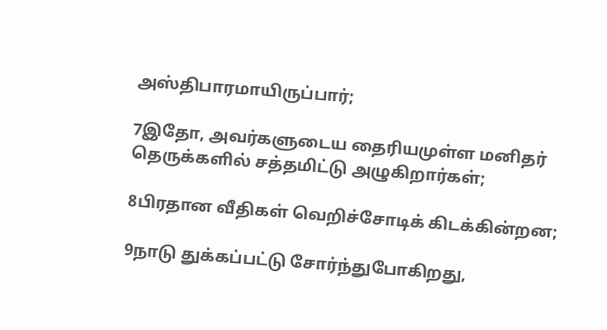அஸ்திபாரமாயிருப்பார்;

7இதோ, அவர்களுடைய தைரியமுள்ள மனிதர் தெருக்களில் சத்தமிட்டு அழுகிறார்கள்;

8பிரதான வீதிகள் வெறிச்சோடிக் கிடக்கின்றன;

9நாடு துக்கப்பட்டு சோர்ந்துபோகிறது,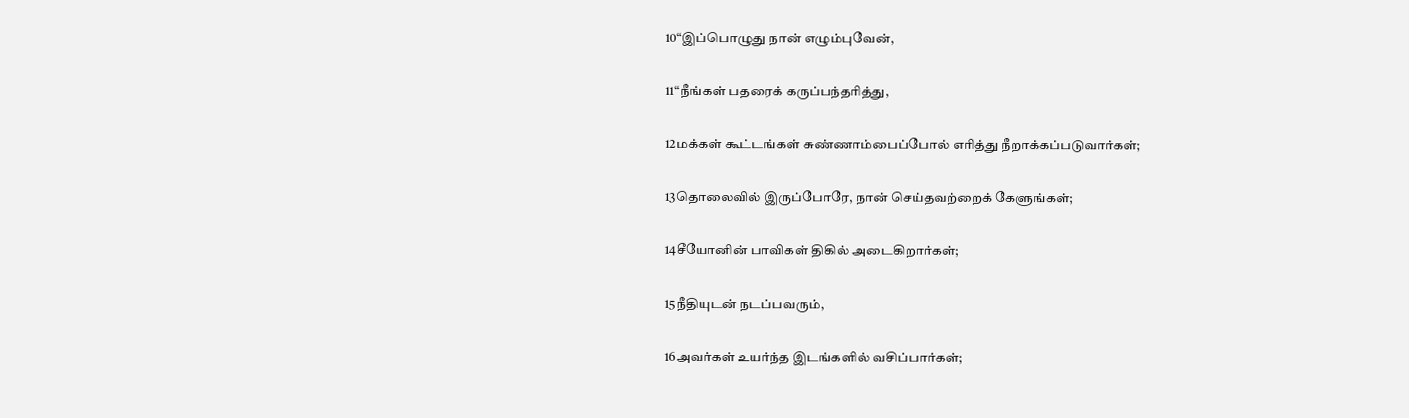10“இப்பொழுது நான் எழும்புவேன்,

11“நீங்கள் பதரைக் கருப்பந்தரித்து,

12மக்கள் கூட்டங்கள் சுண்ணாம்பைப்போல் எரித்து நீறாக்கப்படுவார்கள்;

13தொலைவில் இருப்போரே, நான் செய்தவற்றைக் கேளுங்கள்;

14சீயோனின் பாவிகள் திகில் அடைகிறார்கள்;

15நீதியுடன் நடப்பவரும்,

16அவர்கள் உயர்ந்த இடங்களில் வசிப்பார்கள்;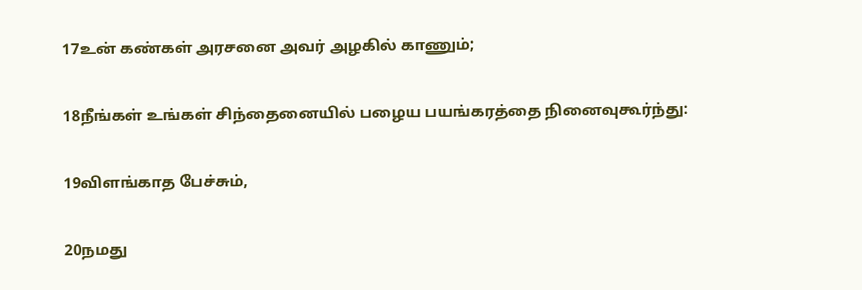17உன் கண்கள் அரசனை அவர் அழகில் காணும்;

18நீங்கள் உங்கள் சிந்தைனையில் பழைய பயங்கரத்தை நினைவுகூர்ந்து:

19விளங்காத பேச்சும்,

20நமது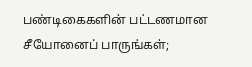பண்டிகைகளின் பட்டணமான சீயோனைப் பாருங்கள்;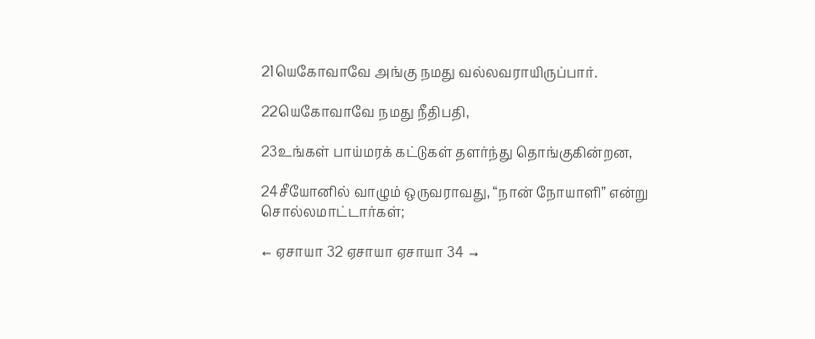21யெகோவாவே அங்கு நமது வல்லவராயிருப்பார்.

22யெகோவாவே நமது நீதிபதி,

23உங்கள் பாய்மரக் கட்டுகள் தளர்ந்து தொங்குகின்றன,

24சீயோனில் வாழும் ஒருவராவது, “நான் நோயாளி” என்று சொல்லமாட்டார்கள்;

← ஏசாயா 32 ஏசாயா ஏசாயா 34 →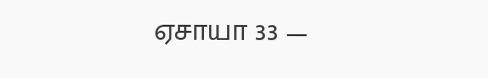ஏசாயா 33 —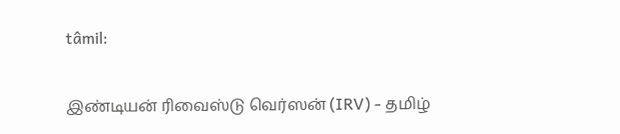tâmil:

இண்டியன் ரிவைஸ்டு வெர்ஸன் (IRV) - தமிழ்